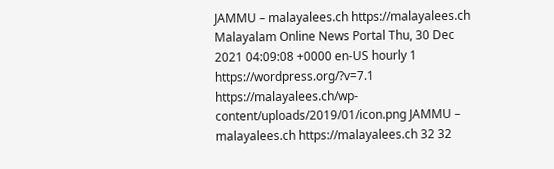JAMMU – malayalees.ch https://malayalees.ch Malayalam Online News Portal Thu, 30 Dec 2021 04:09:08 +0000 en-US hourly 1 https://wordpress.org/?v=7.1 https://malayalees.ch/wp-content/uploads/2019/01/icon.png JAMMU – malayalees.ch https://malayalees.ch 32 32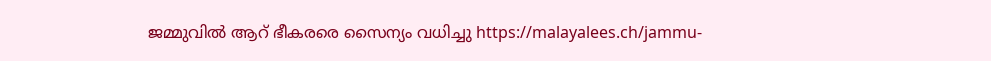ജമ്മുവിൽ ആറ് ഭീകരരെ സൈന്യം വധിച്ചു https://malayalees.ch/jammu-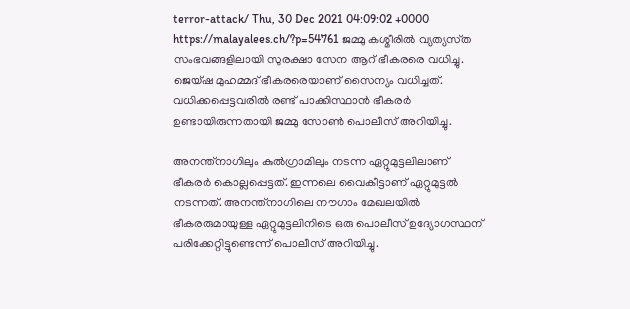terror-attack/ Thu, 30 Dec 2021 04:09:02 +0000 https://malayalees.ch/?p=54761 ജമ്മു കശ്മീരിൽ വ്യത്യസ്‍ത സംഭവങ്ങളിലായി സുരക്ഷാ സേന ആറ് ഭീകരരെ വധിച്ചു. ജെയ്ഷ മുഹമ്മദ് ഭീകരരെയാണ് സൈന്യം വധിച്ചത്. വധിക്കപ്പെട്ടവരിൽ രണ്ട് പാക്കിസ്ഥാൻ ഭീകരർ ഉണ്ടായിരുന്നതായി ജമ്മു സോൺ പൊലീസ് അറിയിച്ചു.

അനന്ത്‌നാഗിലും കുൽഗ്രാമിലും നടന്ന ഏറ്റുമുട്ടലിലാണ് ഭീകരർ കൊല്ലപ്പെട്ടത്. ഇന്നലെ വൈകീട്ടാണ് ഏറ്റുമുട്ടൽ നടന്നത്. അനന്ത്‌നാഗിലെ നൗഗാം മേഖലയിൽ ഭീകരരുമായുള്ള ഏറ്റുമുട്ടലിനിടെ ഒരു പൊലീസ് ഉദ്യോഗസ്ഥന് പരിക്കേറ്റിട്ടുണ്ടെന്ന് പൊലീസ് അറിയിച്ചു.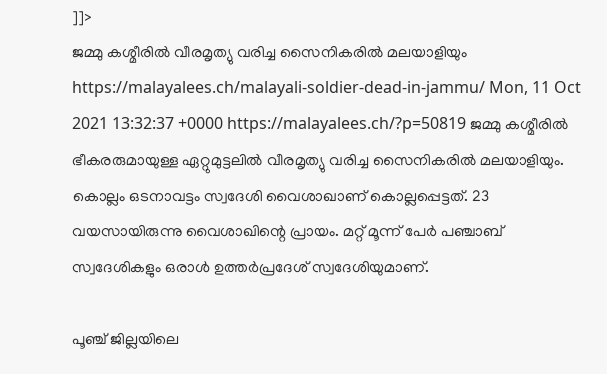]]>
ജമ്മു കശ്മീരിൽ വീരമൃത്യു വരിച്ച സൈനികരിൽ മലയാളിയും https://malayalees.ch/malayali-soldier-dead-in-jammu/ Mon, 11 Oct 2021 13:32:37 +0000 https://malayalees.ch/?p=50819 ജമ്മു കശ്മീരിൽ ഭീകരരുമായുള്ള ഏറ്റുമുട്ടലിൽ വീരമൃത്യു വരിച്ച സൈനികരിൽ മലയാളിയും. കൊല്ലം ഒടനാവട്ടം സ്വദേശി വൈശാഖാണ് കൊല്ലപ്പെട്ടത്. 23 വയസായിരുന്നു വൈശാഖിന്റെ പ്രായം. മറ്റ് മൂന്ന് പേർ പഞ്ചാബ് സ്വദേശികളും ഒരാൾ ഉത്തർപ്രദേശ് സ്വദേശിയുമാണ്.

പൂഞ്ച് ജില്ലയിലെ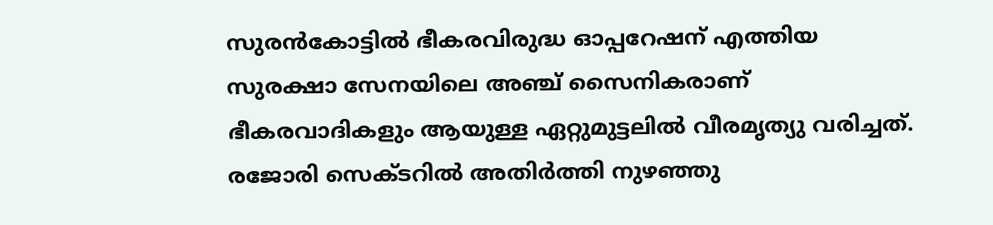സുരൻകോട്ടിൽ ഭീകരവിരുദ്ധ ഓപ്പറേഷന് എത്തിയ സുരക്ഷാ സേനയിലെ അഞ്ച് സൈനികരാണ് ഭീകരവാദികളും ആയുള്ള ഏറ്റുമുട്ടലിൽ വീരമൃത്യു വരിച്ചത്. രജോരി സെക്ടറിൽ അതിർത്തി നുഴഞ്ഞു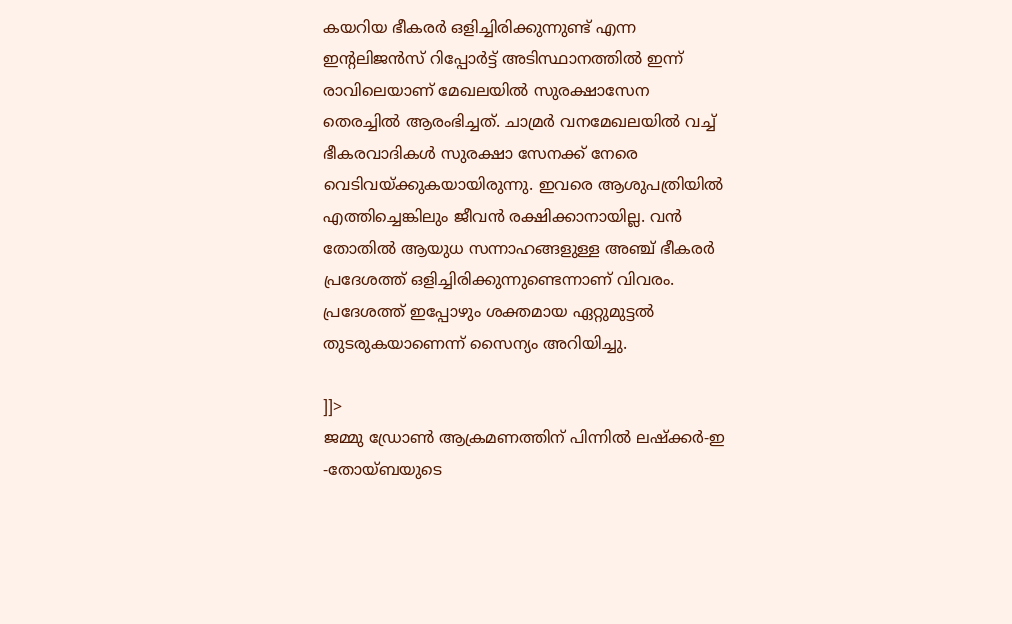കയറിയ ഭീകരർ ഒളിച്ചിരിക്കുന്നുണ്ട് എന്ന ഇന്റലിജൻസ് റിപ്പോർട്ട് അടിസ്ഥാനത്തിൽ ഇന്ന് രാവിലെയാണ് മേഖലയിൽ സുരക്ഷാസേന തെരച്ചിൽ ആരംഭിച്ചത്. ചാമ്രർ വനമേഖലയിൽ വച്ച് ഭീകരവാദികൾ സുരക്ഷാ സേനക്ക് നേരെ വെടിവയ്ക്കുകയായിരുന്നു. ഇവരെ ആശുപത്രിയിൽ എത്തിച്ചെങ്കിലും ജീവൻ രക്ഷിക്കാനായില്ല. വൻ തോതിൽ ആയുധ സന്നാഹങ്ങളുള്ള അഞ്ച് ഭീകരർ പ്രദേശത്ത് ഒളിച്ചിരിക്കുന്നുണ്ടെന്നാണ് വിവരം. പ്രദേശത്ത് ഇപ്പോഴും ശക്തമായ ഏറ്റുമുട്ടൽ തുടരുകയാണെന്ന് സൈന്യം അറിയിച്ചു.

]]>
ജമ്മു ഡ്രോൺ ആക്രമണത്തിന് പിന്നിൽ ലഷ്‌ക്കർ-ഇ -തോയ്ബയുടെ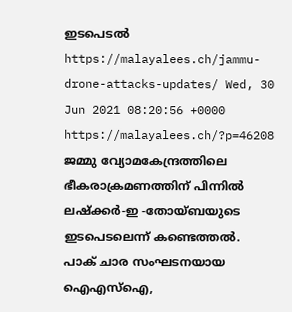ഇടപെടൽ https://malayalees.ch/jammu-drone-attacks-updates/ Wed, 30 Jun 2021 08:20:56 +0000 https://malayalees.ch/?p=46208 ജമ്മു വ്യോമകേന്ദ്രത്തിലെ ഭീകരാക്രമണത്തിന് പിന്നിൽ ലഷ്‌ക്കർ-ഇ -തോയ്ബയുടെ ഇടപെടലെന്ന് കണ്ടെത്തൽ. പാക് ചാര സംഘടനയായ ഐഎസ്ഐ,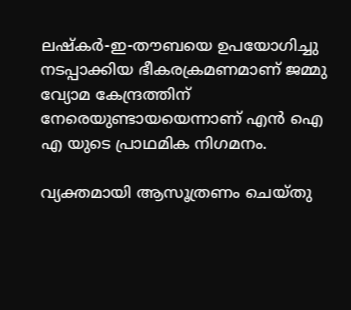ലഷ്‌കർ-ഇ-തൗബയെ ഉപയോഗിച്ചു നടപ്പാക്കിയ ഭീകരക്രമണമാണ് ജമ്മു വ്യോമ കേന്ദ്രത്തിന് നേരെയുണ്ടായയെന്നാണ് എൻ ഐ എ യുടെ പ്രാഥമിക നിഗമനം.

വ്യക്തമായി ആസൂത്രണം ചെയ്തു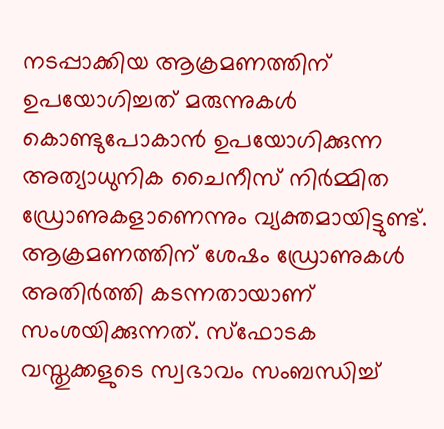നടപ്പാക്കിയ ആക്രമണത്തിന് ഉപയോഗിച്ചത് മരുന്നുകൾ കൊണ്ടുപോകാൻ ഉപയോഗിക്കുന്ന അത്യാധുനിക ചൈനീസ് നിർമ്മിത ഡ്രോണുകളാണെന്നും വ്യക്തമായിട്ടുണ്ട്. ആക്രമണത്തിന് ശേഷം ഡ്രോണുകൾ അതിർത്തി കടന്നതായാണ് സംശയിക്കുന്നത്. സ്ഫോടക വസ്തുക്കളുടെ സ്വഭാവം സംബന്ധിച്ച്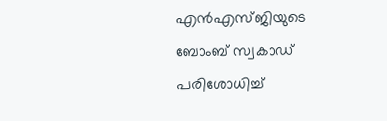എൻഎസ്ജിയുടെ ബോംബ് സ്വകാഡ് പരിശോധിച്ച്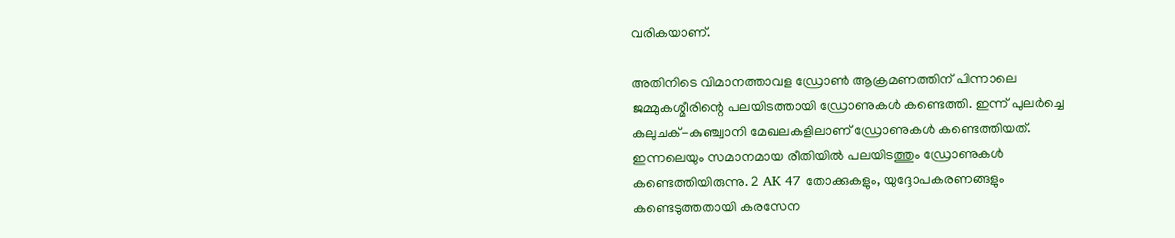വരികയാണ്.

അതിനിടെ വിമാനത്താവള ഡ്രോൺ ആക്രമണത്തിന് പിന്നാലെ ജമ്മുകശ്മീരിന്റെ പലയിടത്തായി ഡ്രോണുകൾ കണ്ടെത്തി. ഇന്ന് പുലർച്ചെ കലുചക്‌-കുഞ്ച്വാനി മേഖലകളിലാണ് ഡ്രോണുകൾ കണ്ടെത്തിയത്. ഇന്നലെയും സമാനമായ രീതിയിൽ പലയിടത്തും ഡ്രോണുകൾ കണ്ടെത്തിയിരുന്നു. 2 AK 47 തോക്കുകളും, യുദ്ദോപകരണങ്ങളും കണ്ടെടുത്തതായി കരസേന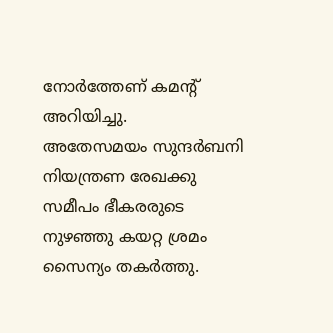നോർത്തേണ് കമന്റ് അറിയിച്ചു.
അതേസമയം സുന്ദർബനി നിയന്ത്രണ രേഖക്കു സമീപം ഭീകരരുടെ നുഴഞ്ഞു കയറ്റ ശ്രമം സൈന്യം തകർത്തു.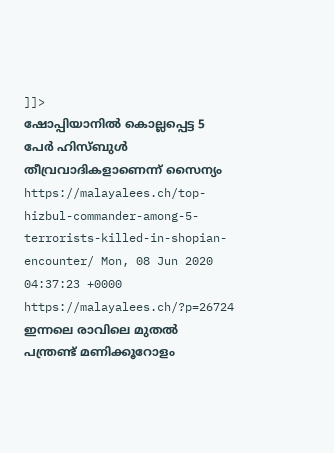]]>
ഷോപ്പിയാനില്‍ കൊല്ലപ്പെട്ട 5 പേർ ഹിസ്ബുൾ തീവ്രവാദികളാണെന്ന് സൈന്യം https://malayalees.ch/top-hizbul-commander-among-5-terrorists-killed-in-shopian-encounter/ Mon, 08 Jun 2020 04:37:23 +0000 https://malayalees.ch/?p=26724 ഇന്നലെ രാവിലെ മുതൽ പന്ത്രണ്ട് മണിക്കൂറോളം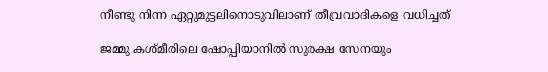നീണ്ടു നിന്ന ഏറ്റുമുട്ടലിനൊടുവിലാണ് തീവ്രവാദികളെ വധിച്ചത്

ജമ്മു കശ്മീരിലെ ഷോപ്പിയാനിൽ സുരക്ഷ സേനയും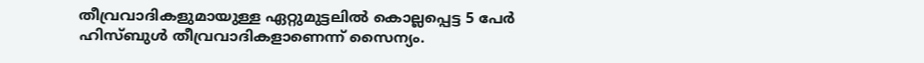തീവ്രവാദികളുമായുള്ള ഏറ്റുമുട്ടലിൽ കൊല്ലപ്പെട്ട 5 പേർ ഹിസ്ബുൾ തീവ്രവാദികളാണെന്ന് സൈന്യം.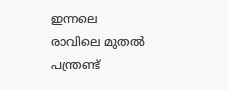ഇന്നലെ രാവിലെ മുതൽ പന്ത്രണ്ട്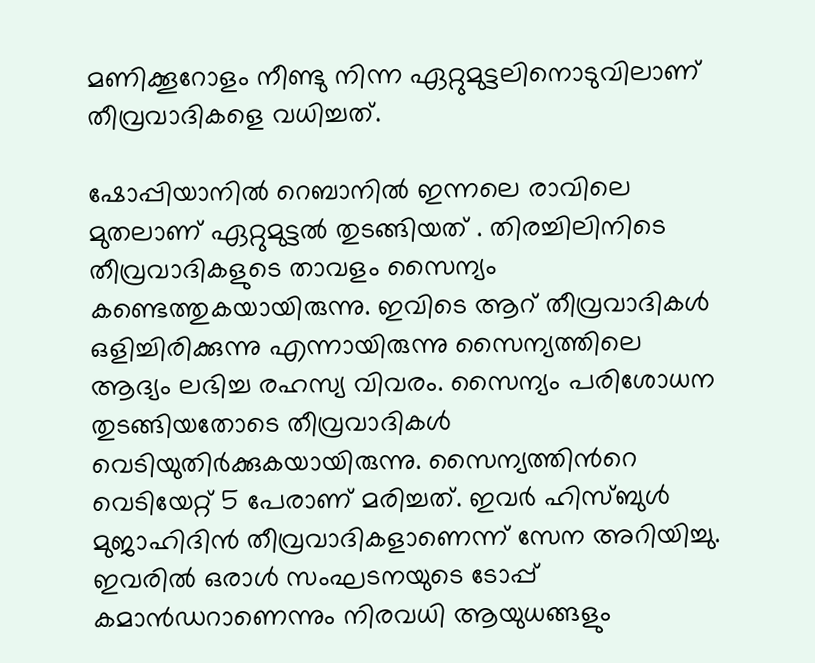മണിക്കൂറോളം നീണ്ടു നിന്ന ഏറ്റുമുട്ടലിനൊടുവിലാണ് തീവ്രവാദികളെ വധിച്ചത്.

ഷോപ്പിയാനിൽ റെബാനിൽ ഇന്നലെ രാവിലെ മുതലാണ് ഏറ്റുമുട്ടൽ തുടങ്ങിയത് . തിരച്ചിലിനിടെ തീവ്രവാദികളുടെ താവളം സൈന്യം കണ്ടെത്തുകയായിരുന്നു. ഇവിടെ ആറ് തീവ്രവാദികൾ ഒളിച്ചിരിക്കുന്നു എന്നായിരുന്നു സൈന്യത്തിലെ ആദ്യം ലഭിച്ച രഹസ്യ വിവരം. സൈന്യം പരിശോധന തുടങ്ങിയതോടെ തീവ്രവാദികൾ വെടിയുതിർക്കുകയായിരുന്നു. സൈന്യത്തിന്‍റെ വെടിയേറ്റ് 5 പേരാണ് മരിച്ചത്. ഇവർ ഹിസ്ബുൾ മുജാഹിദിൻ തീവ്രവാദികളാണെന്ന് സേന അറിയിച്ചു. ഇവരിൽ ഒരാൾ സംഘടനയുടെ ടോപ്പ് കമാൻഡറാണെന്നും നിരവധി ആയുധങ്ങളും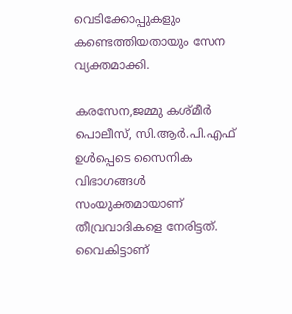വെടിക്കോപ്പുകളും കണ്ടെത്തിയതായും സേന വ്യക്തമാക്കി.

കരസേന,ജമ്മു കശ്മീർ പൊലീസ്, സി.ആർ.പി.എഫ് ഉൾപ്പെടെ സൈനിക വിഭാഗങ്ങൾ സംയുക്തമായാണ് തീവ്രവാദികളെ നേരിട്ടത്. വൈകിട്ടാണ്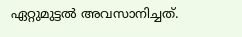ഏറ്റുമുട്ടൽ അവസാനിച്ചത്.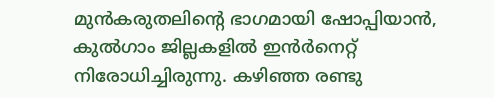മുൻകരുതലിന്‍റെ ഭാഗമായി ഷോപ്പിയാൻ, കുൽഗാം ജില്ലകളിൽ ഇന്‍ർനെറ്റ് നിരോധിച്ചിരുന്നു. കഴിഞ്ഞ രണ്ടു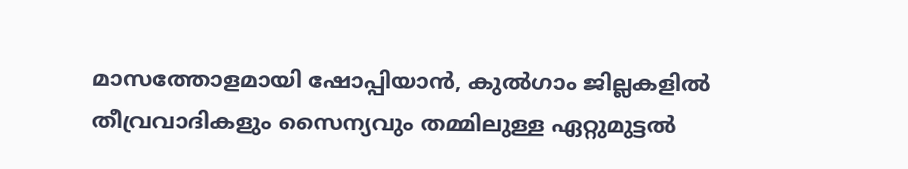മാസത്തോളമായി ഷോപ്പിയാൻ, കുൽഗാം ജില്ലകളിൽ തീവ്രവാദികളും സൈന്യവും തമ്മിലുള്ള ഏറ്റുമുട്ടൽ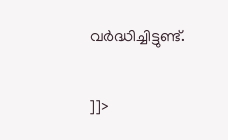വർദ്ധിച്ചിട്ടുണ്ട്.

]]>